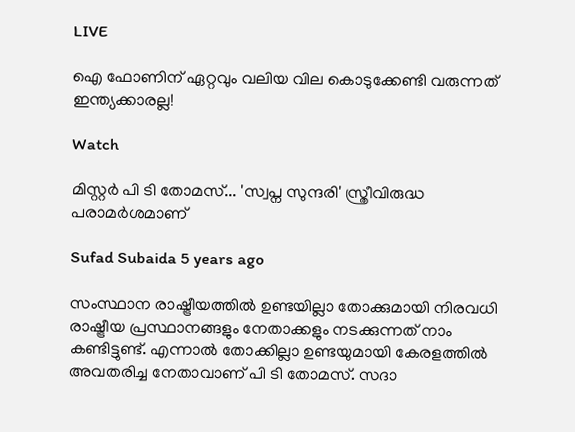LIVE

ഐ ഫോണിന് ഏറ്റവും വലിയ വില കൊടുക്കേണ്ടി വരുന്നത് ഇന്ത്യക്കാരല്ല!

Watch

മിസ്റ്റര്‍ പി ടി തോമസ്... 'സ്വപ്ന സുന്ദരി' സ്ത്രീവിരുദ്ധ പരാമര്‍ശമാണ്

Sufad Subaida 5 years ago

സംസ്ഥാന രാഷ്ട്രീയത്തില്‍ ഉണ്ടയില്ലാ തോക്കുമായി നിരവധി രാഷ്ട്രീയ പ്രസ്ഥാനങ്ങളും നേതാക്കളും നടക്കുന്നത് നാം കണ്ടിട്ടുണ്ട്. എന്നാല്‍ തോക്കില്ലാ ഉണ്ടയുമായി കേരളത്തില്‍ അവതരിച്ച നേതാവാണ്‌ പി ടി തോമസ്. സദാ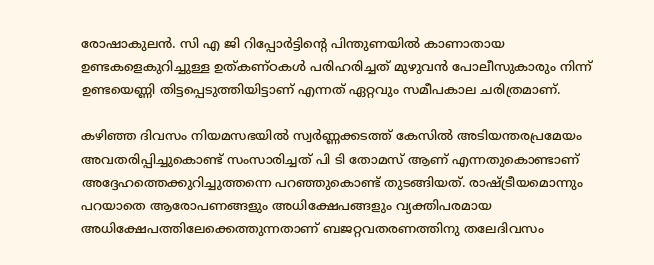രോഷാകുലന്‍. സി എ ജി റിപ്പോര്‍ട്ടിന്റെ പിന്തുണയില്‍ കാണാതായ ഉണ്ടകളെകുറിച്ചുള്ള ഉത്കണ്ഠകള്‍ പരിഹരിച്ചത് മുഴുവന്‍ പോലീസുകാരും നിന്ന് ഉണ്ടയെണ്ണി തിട്ടപ്പെടുത്തിയിട്ടാണ് എന്നത് ഏറ്റവും സമീപകാല ചരിത്രമാണ്.

കഴിഞ്ഞ ദിവസം നിയമസഭയില്‍ സ്വര്‍ണ്ണക്കടത്ത് കേസില്‍ അടിയന്തരപ്രമേയം അവതരിപ്പിച്ചുകൊണ്ട് സംസാരിച്ചത് പി ടി തോമസ്‌ ആണ് എന്നതുകൊണ്ടാണ് അദ്ദേഹത്തെക്കുറിച്ചുത്തന്നെ പറഞ്ഞുകൊണ്ട് തുടങ്ങിയത്. രാഷ്ട്രീയമൊന്നും പറയാതെ ആരോപണങ്ങളും അധിക്ഷേപങ്ങളും വ്യക്തിപരമായ അധിക്ഷേപത്തിലേക്കെത്തുന്നതാണ് ബജറ്റവതരണത്തിനു തലേദിവസം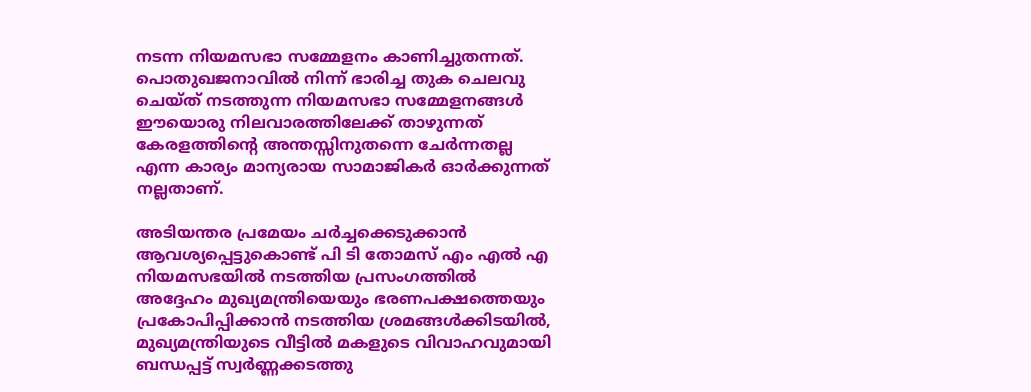നടന്ന നിയമസഭാ സമ്മേളനം കാണിച്ചുതന്നത്. പൊതുഖജനാവില്‍ നിന്ന് ഭാരിച്ച തുക ചെലവു ചെയ്ത് നടത്തുന്ന നിയമസഭാ സമ്മേളനങ്ങള്‍ ഈയൊരു നിലവാരത്തിലേക്ക് താഴുന്നത് കേരളത്തിന്റെ അന്തസ്സിനുതന്നെ ചേര്‍ന്നതല്ല എന്ന കാര്യം മാന്യരായ സാമാജികര്‍ ഓര്‍ക്കുന്നത് നല്ലതാണ്.

അടിയന്തര പ്രമേയം ചര്‍ച്ചക്കെടുക്കാന്‍ ആവശ്യപ്പെട്ടുകൊണ്ട് പി ടി തോമസ്‌ എം എല്‍ എ നിയമസഭയില്‍ നടത്തിയ പ്രസംഗത്തില്‍ അദ്ദേഹം മുഖ്യമന്ത്രിയെയും ഭരണപക്ഷത്തെയും പ്രകോപിപ്പിക്കാന്‍ നടത്തിയ ശ്രമങ്ങള്‍ക്കിടയില്‍, മുഖ്യമന്ത്രിയുടെ വീട്ടില്‍ മകളുടെ വിവാഹവുമായി ബന്ധപ്പട്ട് സ്വര്‍ണ്ണക്കടത്തു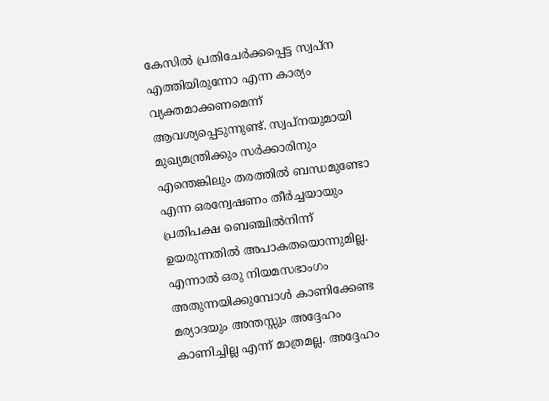കേസില്‍ പ്രതിചേര്‍ക്കപ്പെട്ട സ്വപ്ന എത്തിയിരുന്നോ എന്ന കാര്യം വ്യക്തമാക്കണമെന്ന് ആവശ്യപ്പെടുന്നുണ്ട്. സ്വപ്നയുമായി മുഖ്യമന്ത്രിക്കും സര്‍ക്കാരിനും എന്തെങ്കിലും തരത്തില്‍ ബന്ധമുണ്ടോ എന്ന ഒരന്വേഷണം തീര്‍ച്ചയായും പ്രതിപക്ഷ ബെഞ്ചില്‍നിന്ന് ഉയരുന്നതില്‍ അപാകതയൊന്നുമില്ല. എന്നാല്‍ ഒരു നിയമസഭാംഗം അതുന്നയിക്കുമ്പോള്‍ കാണിക്കേണ്ട മര്യാദയും അന്തസ്സും അദ്ദേഹം കാണിച്ചില്ല എന്ന് മാത്രമല്ല. അദ്ദേഹം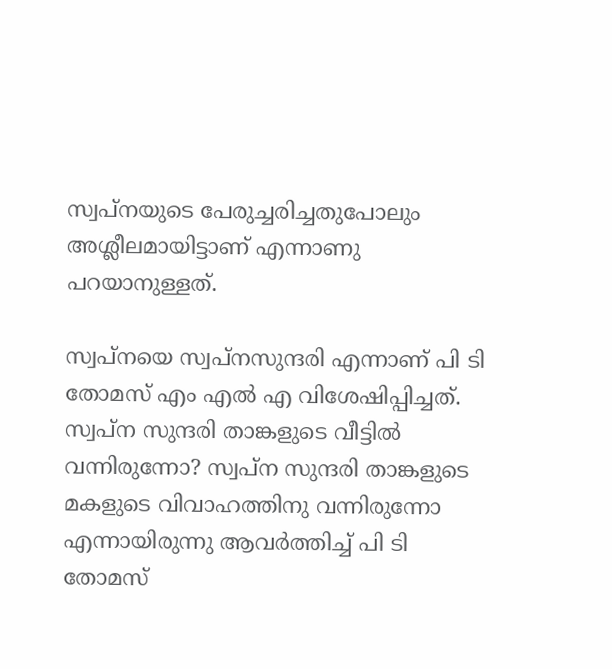സ്വപ്നയുടെ പേരുച്ചരിച്ചതുപോലും അശ്ലീലമായിട്ടാണ് എന്നാണു പറയാനുള്ളത്.

സ്വപ്നയെ സ്വപ്നസുന്ദരി എന്നാണ് പി ടി തോമസ്‌ എം എല്‍ എ വിശേഷിപ്പിച്ചത്. സ്വപ്ന സുന്ദരി താങ്കളുടെ വീട്ടില്‍ വന്നിരുന്നോ? സ്വപ്ന സുന്ദരി താങ്കളുടെ മകളുടെ വിവാഹത്തിനു വന്നിരുന്നോ എന്നായിരുന്നു ആവര്‍ത്തിച്ച് പി ടി തോമസ്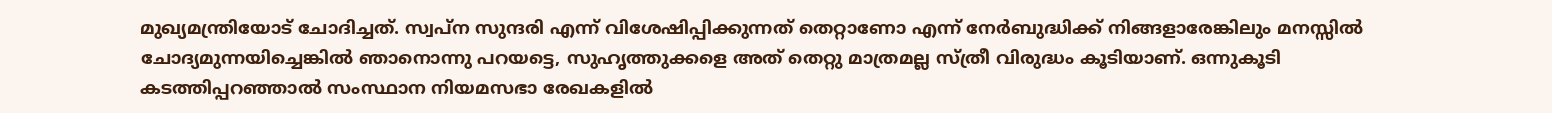മുഖ്യമന്ത്രിയോട് ചോദിച്ചത്. സ്വപ്ന സുന്ദരി എന്ന് വിശേഷിപ്പിക്കുന്നത് തെറ്റാണോ എന്ന് നേര്‍ബുദ്ധിക്ക് നിങ്ങളാരേങ്കിലും മനസ്സില്‍ ചോദ്യമുന്നയിച്ചെങ്കില്‍ ഞാനൊന്നു പറയട്ടെ, സുഹൃത്തുക്കളെ അത് തെറ്റു മാത്രമല്ല സ്ത്രീ വിരുദ്ധം കൂടിയാണ്. ഒന്നുകൂടി കടത്തിപ്പറഞ്ഞാല്‍ സംസ്ഥാന നിയമസഭാ രേഖകളില്‍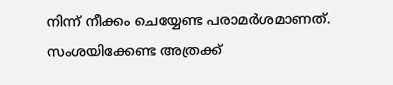നിന്ന് നീക്കം ചെയ്യേണ്ട പരാമര്‍ശമാണത്. സംശയിക്കേണ്ട അത്രക്ക്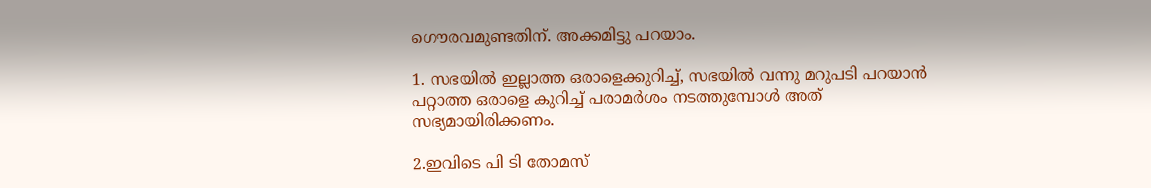ഗൌരവമുണ്ടതിന്. അക്കമിട്ടു പറയാം.

1. സഭയില്‍ ഇല്ലാത്ത ഒരാളെക്കുറിച്ച്, സഭയില്‍ വന്നു മറുപടി പറയാന്‍ പറ്റാത്ത ഒരാളെ കുറിച്ച് പരാമര്‍ശം നടത്തുമ്പോള്‍ അത് സഭ്യമായിരിക്കണം.

2.ഇവിടെ പി ടി തോമസ്‌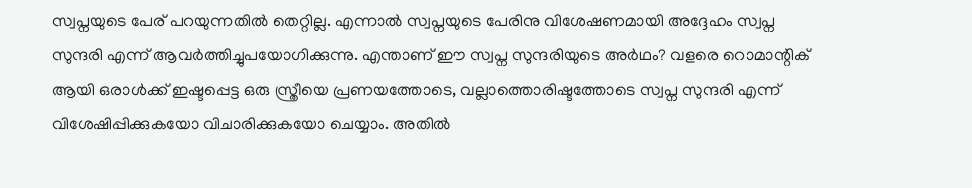സ്വപ്നയുടെ പേര് പറയുന്നതില്‍ തെറ്റില്ല. എന്നാല്‍ സ്വപ്നയുടെ പേരിനു വിശേഷണമായി അദ്ദേഹം സ്വപ്ന സുന്ദരി എന്ന് ആവര്‍ത്തിച്ചുപയോഗിക്കുന്നു. എന്താണ് ഈ സ്വപ്ന സുന്ദരിയുടെ അര്‍ഥം? വളരെ റൊമാന്റിക് ആയി ഒരാള്‍ക്ക് ഇഷ്ടപ്പെട്ട ഒരു സ്ത്രീയെ പ്രണയത്തോടെ, വല്ലാത്തൊരിഷ്ടത്തോടെ സ്വപ്ന സുന്ദരി എന്ന് വിശേഷിപ്പിക്കുകയോ വിചാരിക്കുകയോ ചെയ്യാം. അതില്‍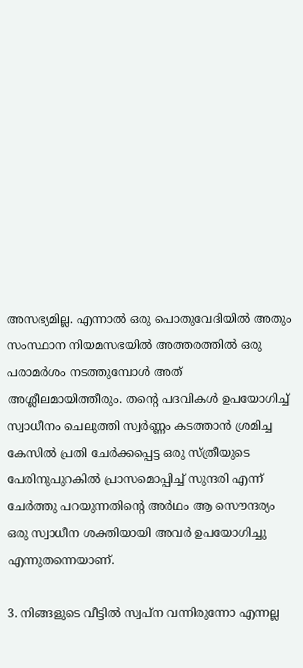അസഭ്യമില്ല. എന്നാല്‍ ഒരു പൊതുവേദിയില്‍ അതും സംസ്ഥാന നിയമസഭയില്‍ അത്തരത്തില്‍ ഒരു പരാമര്‍ശം നടത്തുമ്പോള്‍ അത് അശ്ലീലമായിത്തീരും. തന്റെ പദവികള്‍ ഉപയോഗിച്ച് സ്വാധീനം ചെലുത്തി സ്വര്‍ണ്ണം കടത്താന്‍ ശ്രമിച്ച കേസില്‍ പ്രതി ചേര്‍ക്കപ്പെട്ട ഒരു സ്ത്രീയുടെ പേരിനുപുറകില്‍ പ്രാസമൊപ്പിച്ച് സുന്ദരി എന്ന് ചേര്‍ത്തു പറയുന്നതിന്റെ അര്‍ഥം ആ സൌന്ദര്യം ഒരു സ്വാധീന ശക്തിയായി അവര്‍ ഉപയോഗിച്ചു എന്നുതന്നെയാണ്.

3. നിങ്ങളുടെ വീട്ടില്‍ സ്വപ്ന വന്നിരുന്നോ എന്നല്ല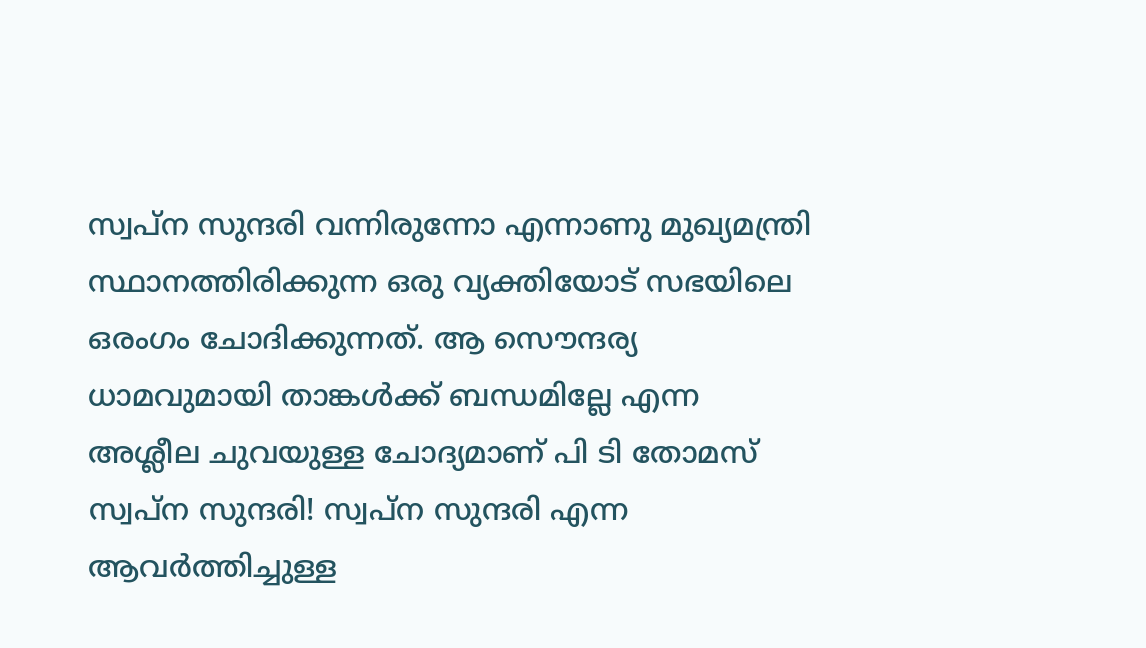സ്വപ്ന സുന്ദരി വന്നിരുന്നോ എന്നാണു മുഖ്യമന്ത്രി സ്ഥാനത്തിരിക്കുന്ന ഒരു വ്യക്തിയോട് സഭയിലെ ഒരംഗം ചോദിക്കുന്നത്. ആ സൌന്ദര്യ ധാമവുമായി താങ്കള്‍ക്ക് ബന്ധമില്ലേ എന്ന അശ്ലീല ചുവയുള്ള ചോദ്യമാണ് പി ടി തോമസ് സ്വപ്ന സുന്ദരി! സ്വപ്ന സുന്ദരി എന്ന ആവര്‍ത്തിച്ചുള്ള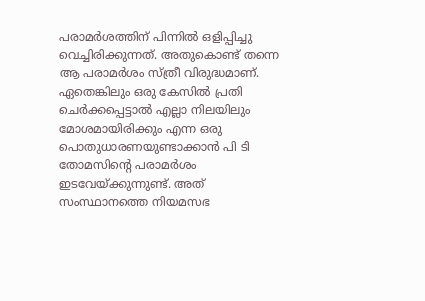പരാമര്‍ശത്തിന് പിന്നില്‍ ഒളിപ്പിച്ചു വെച്ചിരിക്കുന്നത്. അതുകൊണ്ട് തന്നെ ആ പരാമര്‍ശം സ്ത്രീ വിരുദ്ധമാണ്. ഏതെങ്കിലും ഒരു കേസില്‍ പ്രതി ചെര്‍ക്കപ്പെട്ടാല്‍ എല്ലാ നിലയിലും മോശമായിരിക്കും എന്ന ഒരു പൊതുധാരണയുണ്ടാക്കാന്‍ പി ടി തോമസിന്റെ പരാമര്‍ശം ഇടവേയ്ക്കുന്നുണ്ട്. അത് സംസ്ഥാനത്തെ നിയമസഭ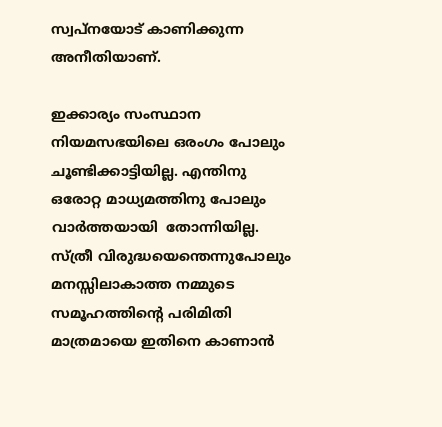സ്വപ്നയോട് കാണിക്കുന്ന അനീതിയാണ്.

ഇക്കാര്യം സംസ്ഥാന നിയമസഭയിലെ ഒരംഗം പോലും ചൂണ്ടിക്കാട്ടിയില്ല. എന്തിനു ഒരോറ്റ മാധ്യമത്തിനു പോലും വാര്‍ത്തയായി  തോന്നിയില്ല. സ്ത്രീ വിരുദ്ധയെന്തെന്നുപോലും മനസ്സിലാകാത്ത നമ്മുടെ സമൂഹത്തിന്റെ പരിമിതി മാത്രമായെ ഇതിനെ കാണാന്‍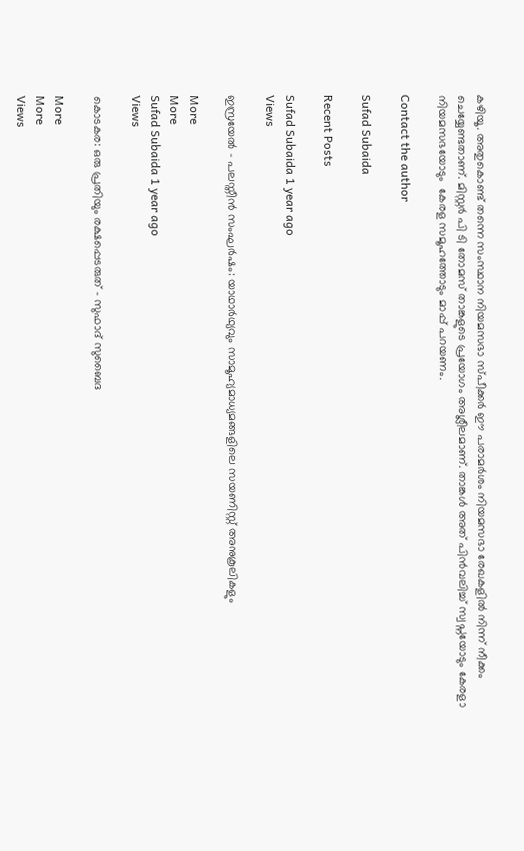കഴിയൂ. അതുകൊണ്ട് തന്നെ സംസ്ഥാന നിയമസഭാ സ്പീക്കര്‍ ഈ പരാമര്‍ശം നിയമസഭാ രേഖകളില്‍ നിന്ന് നീക്കം ചെയ്യേണ്ടതാണ്. മിസ്റ്റര്‍ പി ടി തോമസ്‌ താങ്കളുടെ പ്രയോഗം അശ്ലീലമാണ്. താങ്കള്‍ അത് പിന്‍വലിച്ച് സ്വപ്നയോടും കേരളാ നിയമസഭയോടും  കേരള സമൂഹത്തോടും മാപ്പ് പറയണം.

Contact the author

Sufad Subaida

Recent Posts

Sufad Subaida 1 year ago
Views

ഇസ്രയേല്‍ - പലസ്തീന്‍ സംഘര്‍ഷം: യാഥാര്‍ഥ്യവും സാമൂഹ്യമാധ്യമങ്ങളിലെ സയണിസ്റ്റ് അനുകൂലികളും

More
More
Sufad Subaida 1 year ago
Views

കൊടകര: ഒരു പ്രതിയും രക്ഷപ്പെടരുത് - സുഫാദ് സുബൈദ

More
More
Views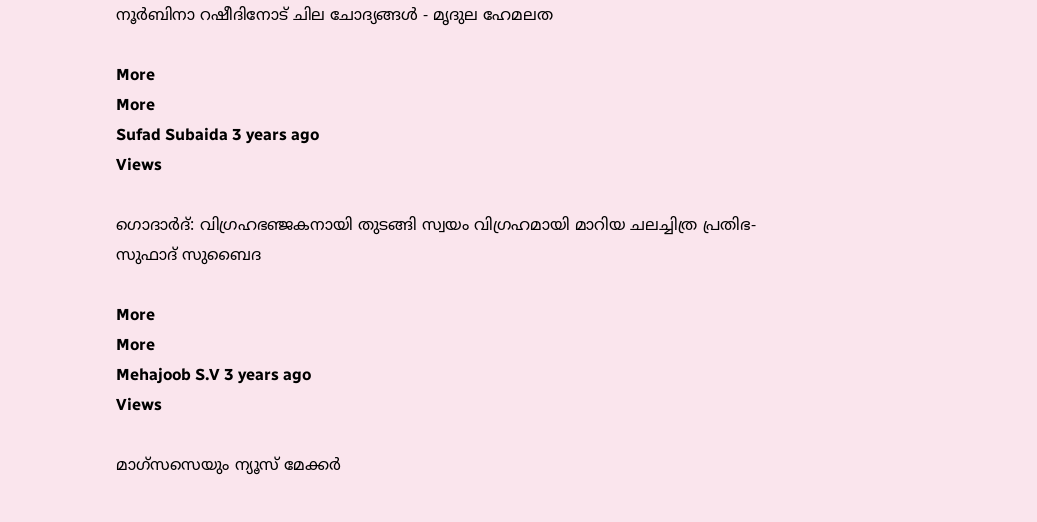നൂര്‍ബിനാ റഷീദിനോട്‌ ചില ചോദ്യങ്ങള്‍ - മൃദുല ഹേമലത

More
More
Sufad Subaida 3 years ago
Views

ഗൊദാർദ്: വിഗ്രഹഭഞ്ജകനായി തുടങ്ങി സ്വയം വിഗ്രഹമായി മാറിയ ചലച്ചിത്ര പ്രതിഭ- സുഫാദ് സുബൈദ

More
More
Mehajoob S.V 3 years ago
Views

മാഗ്സസെയും ന്യൂസ് മേക്കര്‍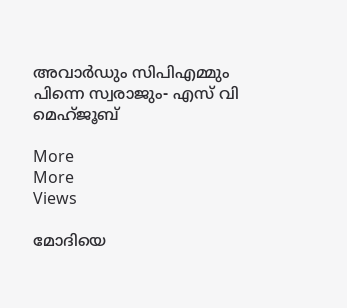അവാര്‍ഡും സിപിഎമ്മും പിന്നെ സ്വരാജും- എസ് വി മെഹ്ജൂബ്

More
More
Views

മോദിയെ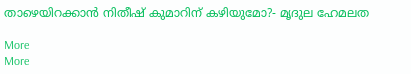താഴെയിറക്കാന്‍ നിതീഷ് കുമാറിന് കഴിയുമോ?- മൃദുല ഹേമലത

More
More